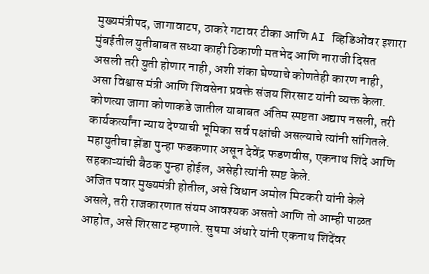मुख्यमंत्रीपद, जागावाटप, ठाकरे गटावर टीका आणि AI व्हिडिओंवर इशारा
मुंबईतील युतीबाबत सध्या काही ठिकाणी मतभेद आणि नाराजी दिसत असली तरी युती होणार नाही, अशी शंका घेण्याचे कोणतेही कारण नाही, असा विश्वास मंत्री आणि शिवसेना प्रवक्ते संजय शिरसाट यांनी व्यक्त केला. कोणत्या जागा कोणाकडे जातील याबाबत अंतिम स्पष्टता अद्याप नसली, तरी कार्यकर्त्यांना न्याय देण्याची भूमिका सर्व पक्षांची असल्याचे त्यांनी सांगितले. महायुतीचा झेंडा पुन्हा फडकणार असून देवेंद्र फडणवीस, एकनाथ शिंदे आणि सहकाऱ्यांची बैठक पुन्हा होईल, असेही त्यांनी स्पष्ट केले.
अजित पवार मुख्यमंत्री होतील, असे विधान अमोल मिटकरी यांनी केले असले, तरी राजकारणात संयम आवश्यक असतो आणि तो आम्ही पाळत आहोत, असे शिरसाट म्हणाले. सुषमा अंधारे यांनी एकनाथ शिंदेंवर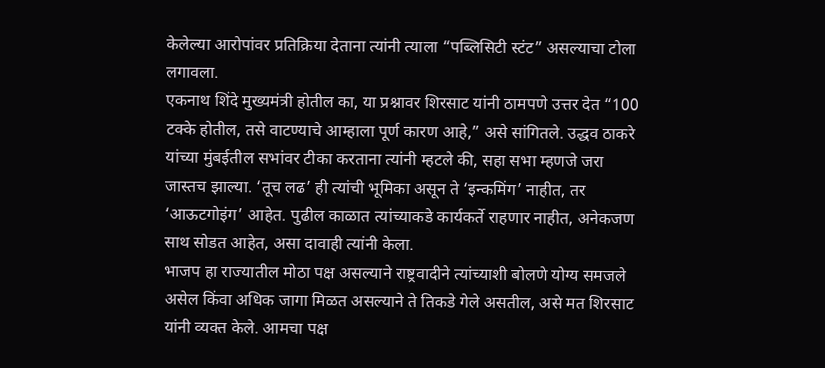केलेल्या आरोपांवर प्रतिक्रिया देताना त्यांनी त्याला “पब्लिसिटी स्टंट” असल्याचा टोला लगावला.
एकनाथ शिंदे मुख्यमंत्री होतील का, या प्रश्नावर शिरसाट यांनी ठामपणे उत्तर देत “100 टक्के होतील, तसे वाटण्याचे आम्हाला पूर्ण कारण आहे,” असे सांगितले. उद्धव ठाकरे यांच्या मुंबईतील सभांवर टीका करताना त्यांनी म्हटले की, सहा सभा म्हणजे जरा जास्तच झाल्या. ‘तूच लढ’ ही त्यांची भूमिका असून ते ‘इन्कमिंग’ नाहीत, तर ‘आऊटगोइंग’ आहेत. पुढील काळात त्यांच्याकडे कार्यकर्ते राहणार नाहीत, अनेकजण साथ सोडत आहेत, असा दावाही त्यांनी केला.
भाजप हा राज्यातील मोठा पक्ष असल्याने राष्ट्रवादीने त्यांच्याशी बोलणे योग्य समजले असेल किंवा अधिक जागा मिळत असल्याने ते तिकडे गेले असतील, असे मत शिरसाट यांनी व्यक्त केले. आमचा पक्ष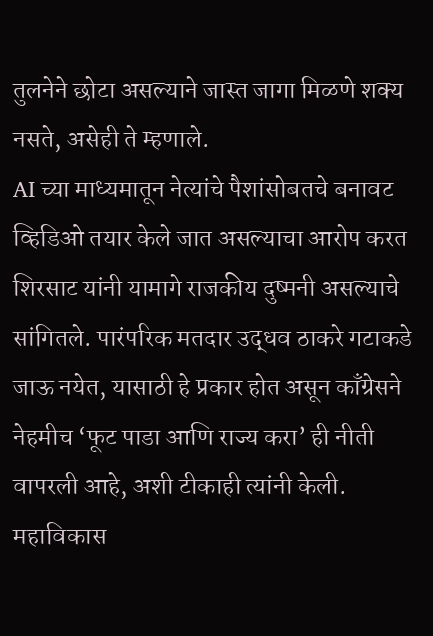तुलनेने छोटा असल्याने जास्त जागा मिळणे शक्य नसते, असेही ते म्हणाले.
AI च्या माध्यमातून नेत्यांचे पैशांसोबतचे बनावट व्हिडिओ तयार केले जात असल्याचा आरोप करत शिरसाट यांनी यामागे राजकीय दुष्मनी असल्याचे सांगितले. पारंपरिक मतदार उद्धव ठाकरे गटाकडे जाऊ नयेत, यासाठी हे प्रकार होत असून काँग्रेसने नेहमीच ‘फूट पाडा आणि राज्य करा’ ही नीती वापरली आहे, अशी टीकाही त्यांनी केली. महाविकास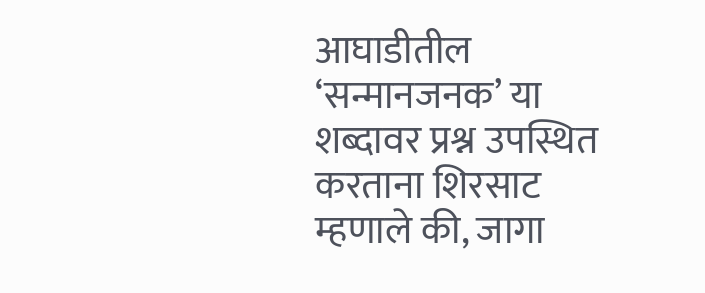आघाडीतील ‘सन्मानजनक’ या शब्दावर प्रश्न उपस्थित करताना शिरसाट म्हणाले की, जागा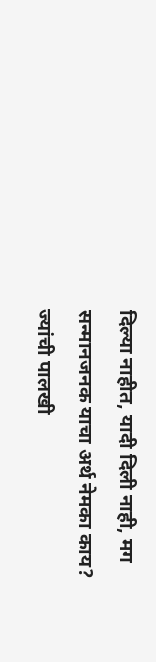दिल्या नाहीत, यादी दिली नाही, मग सन्मानजनक याचा अर्थ नेमका काय? ज्यांची पालखी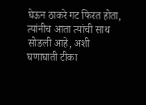घेऊन ठाकरे गट फिरत होता, त्यांनीच आता त्यांची साथ सोडली आहे, अशी घणाघाती टीका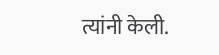त्यांनी केली.